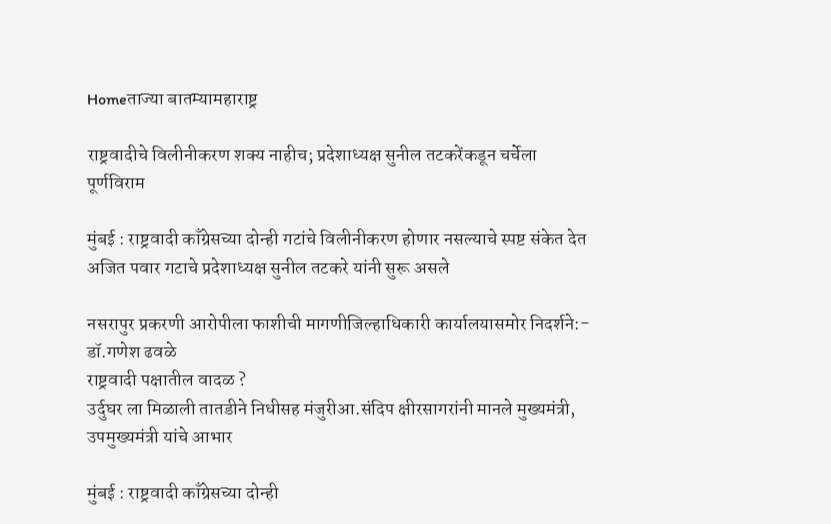Homeताज्या बातम्यामहाराष्ट्र

राष्ट्रवादीचे विलीनीकरण शक्य नाहीच; प्रदेशाध्यक्ष सुनील तटकरेंकडून चर्चेला पूर्णविराम

मुंबई : राष्ट्रवादी काँग्रेसच्या दोन्ही गटांचे विलीनीकरण होणार नसल्याचे स्पष्ट संकेत देत अजित पवार गटाचे प्रदेशाध्यक्ष सुनील तटकरे यांनी सुरू असले

नसरापुर प्रकरणी आरोपीला फाशीची मागणीजिल्हाधिकारी कार्यालयासमोर निदर्शने:- डॉ.गणेश ढवळे
राष्ट्रवादी पक्षातील वादळ ?
उर्दुघर ला मिळाली तातडीने निधीसह मंजुरीआ.संदिप क्षीरसागरांनी मानले मुख्यमंत्री, उपमुख्यमंत्री यांचे आभार

मुंबई : राष्ट्रवादी काँग्रेसच्या दोन्ही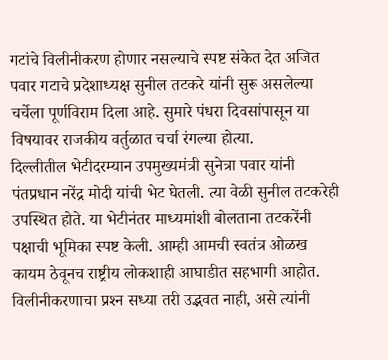गटांचे विलीनीकरण होणार नसल्याचे स्पष्ट संकेत देत अजित पवार गटाचे प्रदेशाध्यक्ष सुनील तटकरे यांनी सुरू असलेल्या चर्चेला पूर्णविराम दिला आहे. सुमारे पंधरा दिवसांपासून या विषयावर राजकीय वर्तुळात चर्चा रंगल्या होत्या.
दिल्लीतील भेटीदरम्यान उपमुख्यमंत्री सुनेत्रा पवार यांनी पंतप्रधान नरेंद्र मोदी यांची भेट घेतली. त्या वेळी सुनील तटकरेही उपस्थित होते. या भेटीनंतर माध्यमांशी बोलताना तटकरेंनी पक्षाची भूमिका स्पष्ट केली. आम्ही आमची स्वतंत्र ओळख कायम ठेवूनच राष्ट्रीय लोकशाही आघाडीत सहभागी आहोत. विलीनीकरणाचा प्रश्‍न सध्या तरी उद्भवत नाही, असे त्यांनी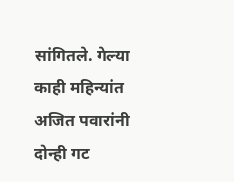सांगितले. गेल्या काही महिन्यांत अजित पवारांनी दोन्ही गट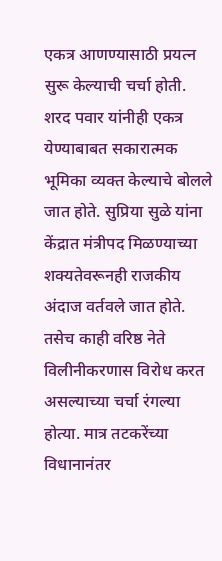एकत्र आणण्यासाठी प्रयत्न सुरू केल्याची चर्चा होती. शरद पवार यांनीही एकत्र येण्याबाबत सकारात्मक भूमिका व्यक्त केल्याचे बोलले जात होते. सुप्रिया सुळे यांना केंद्रात मंत्रीपद मिळण्याच्या शक्यतेवरूनही राजकीय अंदाज वर्तवले जात होते. तसेच काही वरिष्ठ नेते विलीनीकरणास विरोध करत असल्याच्या चर्चा रंगल्या होत्या. मात्र तटकरेंच्या विधानानंतर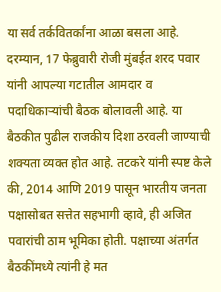या सर्व तर्कवितर्कांना आळा बसला आहे. दरम्यान, 17 फेब्रुवारी रोजी मुंबईत शरद पवार यांनी आपल्या गटातील आमदार व पदाधिकार्‍यांची बैठक बोलावली आहे. या बैठकीत पुढील राजकीय दिशा ठरवली जाण्याची शक्यता व्यक्त होत आहे. तटकरे यांनी स्पष्ट केले की, 2014 आणि 2019 पासून भारतीय जनता पक्षासोबत सत्तेत सहभागी व्हावे, ही अजित पवारांची ठाम भूमिका होती. पक्षाच्या अंतर्गत बैठकींमध्ये त्यांनी हे मत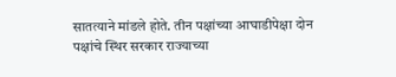सातत्याने मांडले होते. तीन पक्षांच्या आघाडीपेक्षा दोन पक्षांचे स्थिर सरकार राज्याच्या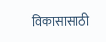विकासासाठी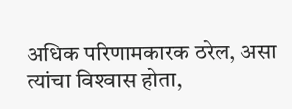अधिक परिणामकारक ठरेल, असा त्यांचा विश्‍वास होता,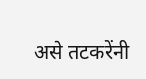असे तटकरेंनी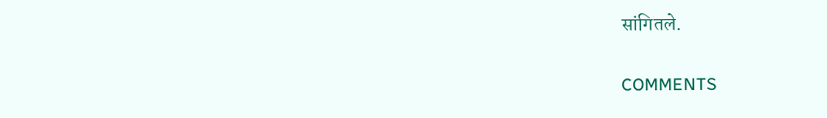सांगितले.

COMMENTS